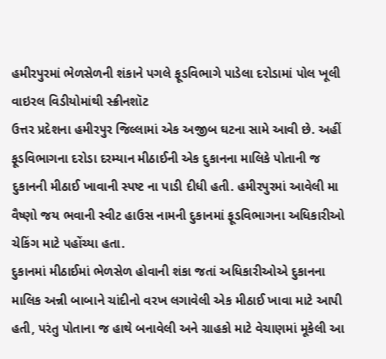હમીરપુરમાં ભેળસેળની શંકાને પગલે ફૂડવિભાગે પાડેલા દરોડામાં પોલ ખૂલી
વાઇરલ વિડીયોમાંથી સ્ક્રીનશૉટ
ઉત્તર પ્રદેશના હમીરપુર જિલ્લામાં એક અજીબ ઘટના સામે આવી છે. અહીં ફૂડવિભાગના દરોડા દરમ્યાન મીઠાઈની એક દુકાનના માલિકે પોતાની જ દુકાનની મીઠાઈ ખાવાની સ્પષ્ટ ના પાડી દીધી હતી. હમીરપુરમાં આવેલી મા વૈષ્ણો જય ભવાની સ્વીટ હાઉસ નામની દુકાનમાં ફૂડવિભાગના અધિકારીઓ ચેકિંગ માટે પહોંચ્યા હતા.
દુકાનમાં મીઠાઈમાં ભેળસેળ હોવાની શંકા જતાં અધિકારીઓએ દુકાનના માલિક અન્ની બાબાને ચાંદીનો વરખ લગાવેલી એક મીઠાઈ ખાવા માટે આપી હતી, પરંતુ પોતાના જ હાથે બનાવેલી અને ગ્રાહકો માટે વેચાણમાં મૂકેલી આ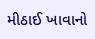મીઠાઈ ખાવાનો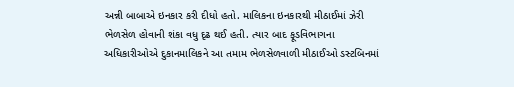અન્ની બાબાએ ઇનકાર કરી દીધો હતો. માલિકના ઇનકારથી મીઠાઈમાં ઝેરી ભેળસેળ હોવાની શંકા વધુ દૃઢ થઈ હતી. ત્યાર બાદ ફૂડવિભાગના અધિકારીઓએ દુકાનમાલિકને આ તમામ ભેળસેળવાળી મીઠાઈઓ ડસ્ટબિનમાં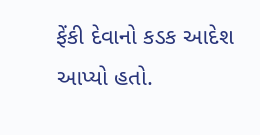ફેંકી દેવાનો કડક આદેશ આપ્યો હતો.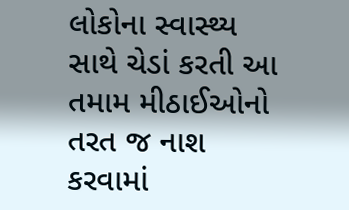લોકોના સ્વાસ્થ્ય સાથે ચેડાં કરતી આ તમામ મીઠાઈઓનો તરત જ નાશ કરવામાં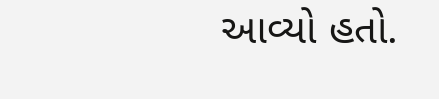આવ્યો હતો.